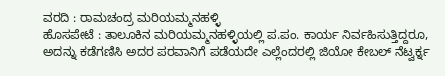ವರದಿ : ರಾಮಚಂದ್ರ ಮರಿಯಮ್ಮನಹಳ್ಳಿ
ಹೊಸಪೇಟೆ : ತಾಲೂಕಿನ ಮರಿಯಮ್ಮನಹಳ್ಳಿಯಲ್ಲಿ ಪ.ಪಂ. ಕಾರ್ಯ ನಿರ್ವಹಿಸುತ್ತಿದ್ದರೂ, ಅದನ್ನು ಕಡೆಗಣಿಸಿ ಅದರ ಪರವಾನಿಗೆ ಪಡೆಯದೇ ಎಲ್ಲೆಂದರಲ್ಲಿ ಜಿಯೋ ಕೇಬಲ್ ನೆಟ್ವರ್ಕ್ನ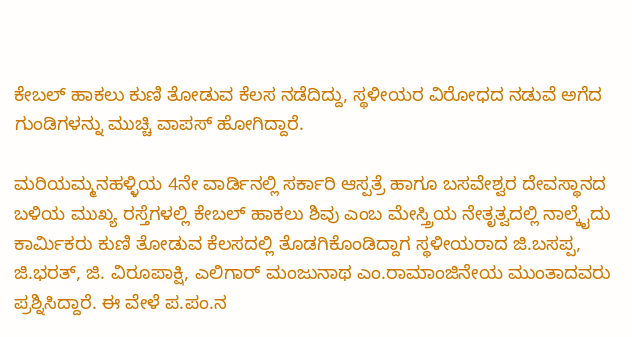ಕೇಬಲ್ ಹಾಕಲು ಕುಣಿ ತೋಡುವ ಕೆಲಸ ನಡೆದಿದ್ದು, ಸ್ಥಳೀಯರ ವಿರೋಧದ ನಡುವೆ ಅಗೆದ ಗುಂಡಿಗಳನ್ನು ಮುಚ್ಚಿ ವಾಪಸ್ ಹೋಗಿದ್ದಾರೆ.

ಮರಿಯಮ್ಮನಹಳ್ಳಿಯ 4ನೇ ವಾರ್ಡಿನಲ್ಲಿ ಸರ್ಕಾರಿ ಆಸ್ಪತ್ರೆ ಹಾಗೂ ಬಸವೇಶ್ವರ ದೇವಸ್ಥಾನದ ಬಳಿಯ ಮುಖ್ಯ ರಸ್ತೆಗಳಲ್ಲಿ ಕೇಬಲ್ ಹಾಕಲು ಶಿವು ಎಂಬ ಮೇಸ್ತ್ರಿಯ ನೇತೃತ್ವದಲ್ಲಿ ನಾಲ್ಕೈದು ಕಾರ್ಮಿಕರು ಕುಣಿ ತೋಡುವ ಕೆಲಸದಲ್ಲಿ ತೊಡಗಿಕೊಂಡಿದ್ದಾಗ ಸ್ಥಳೀಯರಾದ ಜಿ.ಬಸಪ್ಪ, ಜಿ.ಭರತ್, ಜಿ. ವಿರೂಪಾಕ್ಷಿ, ಎಲಿಗಾರ್ ಮಂಜುನಾಥ ಎಂ.ರಾಮಾಂಜಿನೇಯ ಮುಂತಾದವರು ಪ್ರಶ್ನಿಸಿದ್ದಾರೆ. ಈ ವೇಳೆ ಪ.ಪಂ.ನ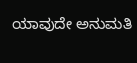ಯಾವುದೇ ಅನುಮತಿ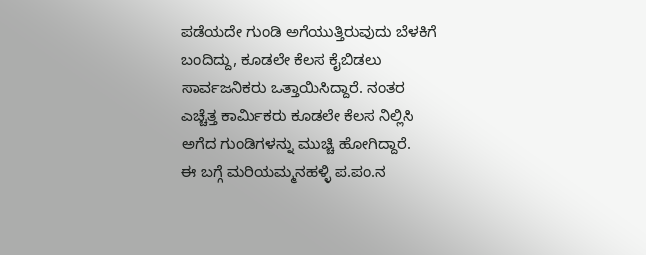ಪಡೆಯದೇ ಗುಂಡಿ ಅಗೆಯುತ್ತಿರುವುದು ಬೆಳಕಿಗೆ ಬಂದಿದ್ದು, ಕೂಡಲೇ ಕೆಲಸ ಕೈಬಿಡಲು ಸಾರ್ವಜನಿಕರು ಒತ್ತಾಯಿಸಿದ್ದಾರೆ. ನಂತರ ಎಚ್ಚೆತ್ತ ಕಾರ್ಮಿಕರು ಕೂಡಲೇ ಕೆಲಸ ನಿಲ್ಲಿಸಿ ಅಗೆದ ಗುಂಡಿಗಳನ್ನು ಮುಚ್ಚಿ ಹೋಗಿದ್ದಾರೆ.
ಈ ಬಗ್ಗೆ ಮರಿಯಮ್ಮನಹಳ್ಳಿ ಪ.ಪಂ.ನ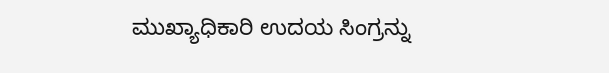ಮುಖ್ಯಾಧಿಕಾರಿ ಉದಯ ಸಿಂಗ್ರನ್ನು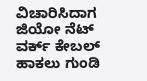ವಿಚಾರಿಸಿದಾಗ ಜಿಯೋ ನೆಟ್ ವರ್ಕ್ ಕೇಬಲ್ ಹಾಕಲು ಗುಂಡಿ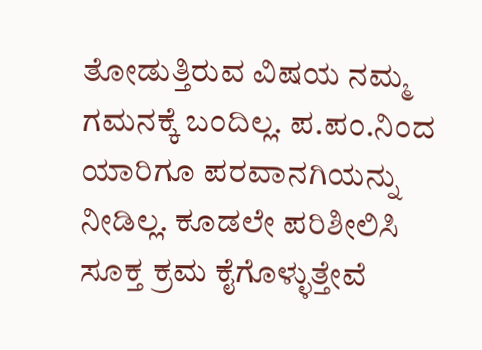ತೋಡುತ್ತಿರುವ ವಿಷಯ ನಮ್ಮ ಗಮನಕ್ಕೆ ಬಂದಿಲ್ಲ. ಪ.ಪಂ.ನಿಂದ ಯಾರಿಗೂ ಪರವಾನಗಿಯನ್ನು ನೀಡಿಲ್ಲ. ಕೂಡಲೇ ಪರಿಶೀಲಿಸಿ ಸೂಕ್ತ ಕ್ರಮ ಕೈಗೊಳ್ಳುತ್ತೇವೆ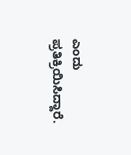ಎಂದು ಪ್ರತಿಕ್ರಿಯಿಸಿದ್ದಾರೆ.